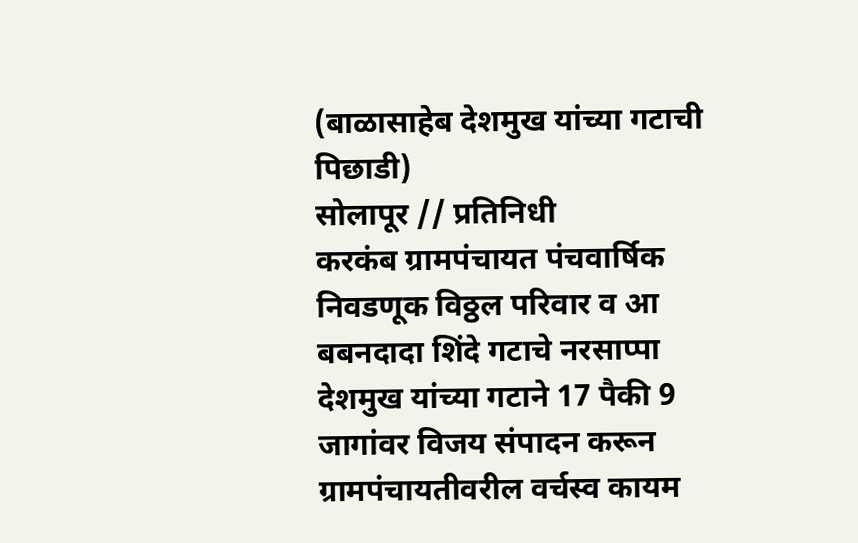(बाळासाहेब देशमुख यांच्या गटाची पिछाडी)
सोलापूर // प्रतिनिधी
करकंब ग्रामपंचायत पंचवार्षिक निवडणूक विठ्ठल परिवार व आ बबनदादा शिंदे गटाचे नरसाप्पा देशमुख यांच्या गटाने 17 पैकी 9 जागांवर विजय संपादन करून ग्रामपंचायतीवरील वर्चस्व कायम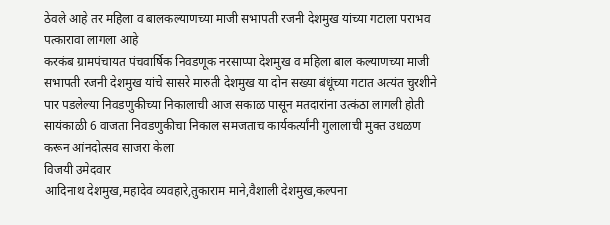ठेवले आहे तर महिला व बालकल्याणच्या माजी सभापती रजनी देशमुख यांच्या गटाला पराभव पत्कारावा लागला आहे
करकंब ग्रामपंचायत पंचवार्षिक निवडणूक नरसाप्पा देशमुख व महिला बाल कल्याणच्या माजी सभापती रजनी देशमुख यांचे सासरे मारुती देशमुख या दोन सख्या बंधूंच्या गटात अत्यंत चुरशीने पार पडलेल्या निवडणुकीच्या निकालाची आज सकाळ पासून मतदारांना उत्कंठा लागली होती सायंकाळी 6 वाजता निवडणुकीचा निकाल समजताच कार्यकर्त्यांनी गुलालाची मुक्त उधळण करून आंनदोत्सव साजरा केला
विजयी उमेदवार
आदिनाथ देशमुख,महादेव व्यवहारे,तुकाराम माने,वैशाली देशमुख,कल्पना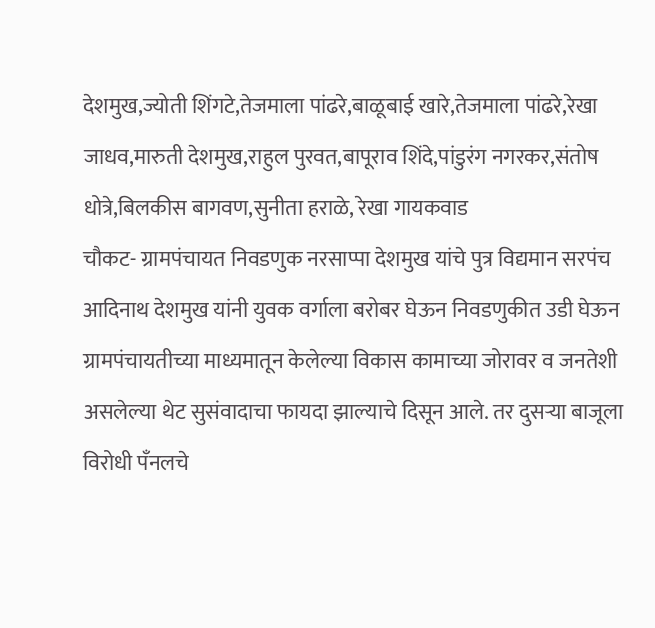देशमुख,ज्योती शिंगटे,तेजमाला पांढरे,बाळूबाई खारे,तेजमाला पांढरे,रेखा जाधव,मारुती देशमुख,राहुल पुरवत,बापूराव शिंदे,पांडुरंग नगरकर,संतोष धोत्रे,बिलकीस बागवण,सुनीता हराळे, रेखा गायकवाड
चौकट- ग्रामपंचायत निवडणुक नरसाप्पा देशमुख यांचे पुत्र विद्यमान सरपंच आदिनाथ देशमुख यांनी युवक वर्गाला बरोबर घेऊन निवडणुकीत उडी घेऊन ग्रामपंचायतीच्या माध्यमातून केलेल्या विकास कामाच्या जोरावर व जनतेशी असलेल्या थेट सुसंवादाचा फायदा झाल्याचे दिसून आले. तर दुसऱ्या बाजूला विरोधी पँनलचे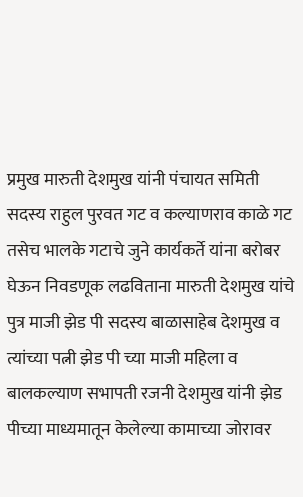प्रमुख मारुती देशमुख यांनी पंचायत समिती सदस्य राहुल पुरवत गट व कल्याणराव काळे गट तसेच भालके गटाचे जुने कार्यकर्ते यांना बरोबर घेऊन निवडणूक लढविताना मारुती देशमुख यांचे पुत्र माजी झेड पी सदस्य बाळासाहेब देशमुख व त्यांच्या पत्नी झेड पी च्या माजी महिला व बालकल्याण सभापती रजनी देशमुख यांनी झेड पीच्या माध्यमातून केलेल्या कामाच्या जोरावर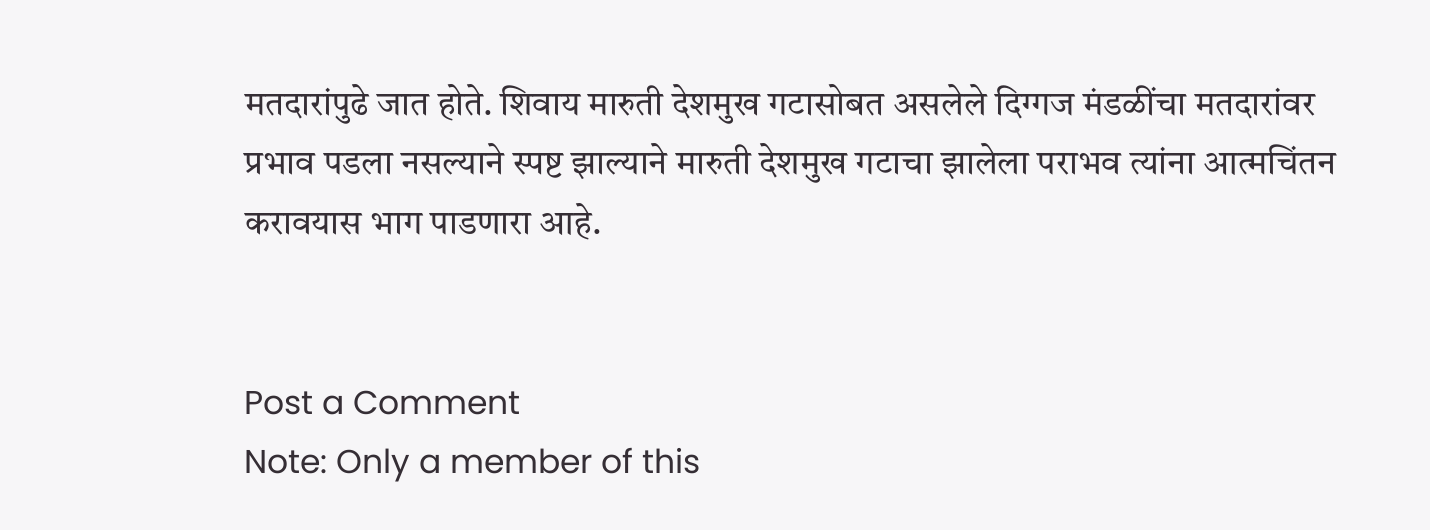मतदारांपुढे जात होते. शिवाय मारुती देशमुख गटासोबत असलेले दिग्गज मंडळींचा मतदारांवर प्रभाव पडला नसल्याने स्पष्ट झाल्याने मारुती देशमुख गटाचा झालेला पराभव त्यांना आत्मचिंतन करावयास भाग पाडणारा आहे.


Post a Comment
Note: Only a member of this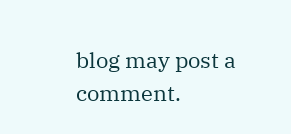blog may post a comment.